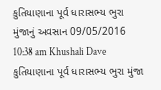કુતિયાણાના પૂર્વ ધારાસભ્ય ભુરા મુંજાનું અવસાન 09/05/2016 10:38 am Khushali Dave કુતિયાણાના પૂર્વ ધારાસભ્ય ભુરા મુંજા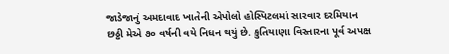જાડેજાનું અમદાવાદ ખાતેની એપોલો હોસ્પિટલમાં સારવાર દરમિયાન છઠ્ઠી મેએ ૭૦ વર્ષની વયે નિધન થયું છે. કુતિયાણા વિસ્તારના પૂર્વ અપક્ષ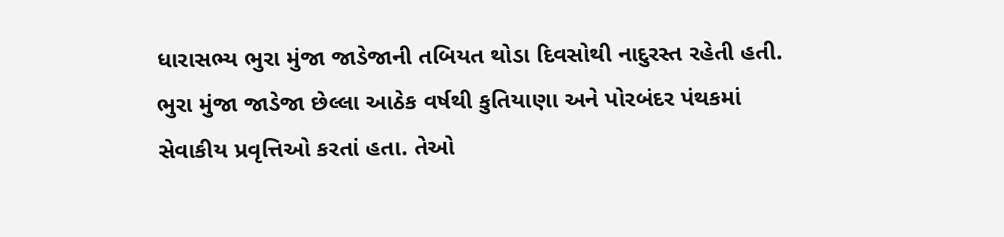ધારાસભ્ય ભુરા મુંજા જાડેજાની તબિયત થોડા દિવસોથી નાદુરસ્ત રહેતી હતી. ભુરા મુંજા જાડેજા છેલ્લા આઠેક વર્ષથી કુતિયાણા અને પોરબંદર પંથકમાં સેવાકીય પ્રવૃત્તિઓ કરતાં હતા. તેઓ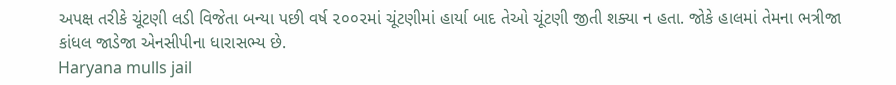અપક્ષ તરીકે ચૂંટણી લડી વિજેતા બન્યા પછી વર્ષ ૨૦૦૨માં ચૂંટણીમાં હાર્યા બાદ તેઓ ચૂંટણી જીતી શક્યા ન હતા. જોકે હાલમાં તેમના ભત્રીજા કાંધલ જાડેજા એનસીપીના ધારાસભ્ય છે.
Haryana mulls jail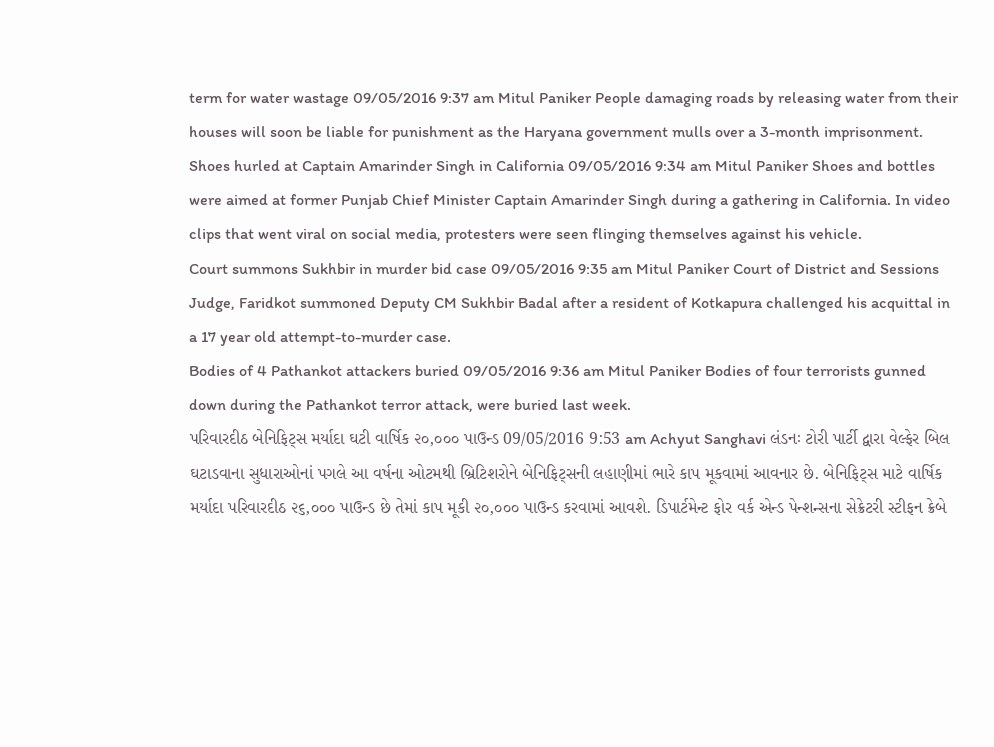term for water wastage 09/05/2016 9:37 am Mitul Paniker People damaging roads by releasing water from their houses will soon be liable for punishment as the Haryana government mulls over a 3-month imprisonment.
Shoes hurled at Captain Amarinder Singh in California 09/05/2016 9:34 am Mitul Paniker Shoes and bottles were aimed at former Punjab Chief Minister Captain Amarinder Singh during a gathering in California. In video clips that went viral on social media, protesters were seen flinging themselves against his vehicle.
Court summons Sukhbir in murder bid case 09/05/2016 9:35 am Mitul Paniker Court of District and Sessions Judge, Faridkot summoned Deputy CM Sukhbir Badal after a resident of Kotkapura challenged his acquittal in a 17 year old attempt-to-murder case.
Bodies of 4 Pathankot attackers buried 09/05/2016 9:36 am Mitul Paniker Bodies of four terrorists gunned down during the Pathankot terror attack, were buried last week.
પરિવારદીઠ બેનિફિટ્સ મર્યાદા ઘટી વાર્ષિક ૨૦,૦૦૦ પાઉન્ડ 09/05/2016 9:53 am Achyut Sanghavi લંડનઃ ટોરી પાર્ટી દ્વારા વેલ્ફેર બિલ ઘટાડવાના સુધારાઓનાં પગલે આ વર્ષના ઓટમથી બ્રિટિશરોને બેનિફિટ્સની લહાણીમાં ભારે કાપ મૂકવામાં આવનાર છે. બેનિફિટ્સ માટે વાર્ષિક મર્યાદા પરિવારદીઠ ૨૬,૦૦૦ પાઉન્ડ છે તેમાં કાપ મૂકી ૨૦,૦૦૦ પાઉન્ડ કરવામાં આવશે. ડિપાર્ટમેન્ટ ફોર વર્ક એન્ડ પેન્શન્સના સેક્રેટરી સ્ટીફન ક્રેબે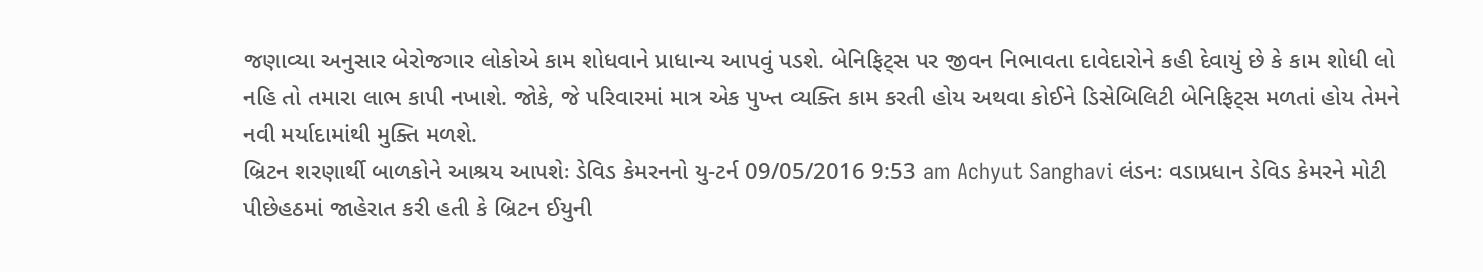જણાવ્યા અનુસાર બેરોજગાર લોકોએ કામ શોધવાને પ્રાધાન્ય આપવું પડશે. બેનિફિટ્સ પર જીવન નિભાવતા દાવેદારોને કહી દેવાયું છે કે કામ શોધી લો નહિ તો તમારા લાભ કાપી નખાશે. જોકે, જે પરિવારમાં માત્ર એક પુખ્ત વ્યક્તિ કામ કરતી હોય અથવા કોઈને ડિસેબિલિટી બેનિફિટ્સ મળતાં હોય તેમને નવી મર્યાદામાંથી મુક્તિ મળશે.
બ્રિટન શરણાર્થી બાળકોને આશ્રય આપશેઃ ડેવિડ કેમરનનો યુ-ટર્ન 09/05/2016 9:53 am Achyut Sanghavi લંડનઃ વડાપ્રધાન ડેવિડ કેમરને મોટી પીછેહઠમાં જાહેરાત કરી હતી કે બ્રિટન ઈયુની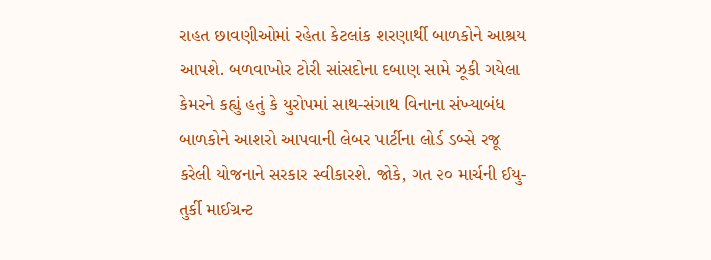રાહત છાવણીઓમાં રહેતા કેટલાંક શરણાર્થી બાળકોને આશ્રય આપશે. બળવાખોર ટોરી સાંસદોના દબાણ સામે ઝૂકી ગયેલા કેમરને કહ્યું હતું કે યુરોપમાં સાથ-સંગાથ વિનાના સંખ્યાબંધ બાળકોને આશરો આપવાની લેબર પાર્ટીના લોર્ડ ડબ્સે રજૂ કરેલી યોજનાને સરકાર સ્વીકારશે. જોકે, ગત ૨૦ માર્ચની ઈયુ-તુર્કી માઈગ્રન્ટ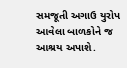સમજૂતી અગાઉ યુરોપ આવેલા બાળકોને જ આશ્રય અપાશે.